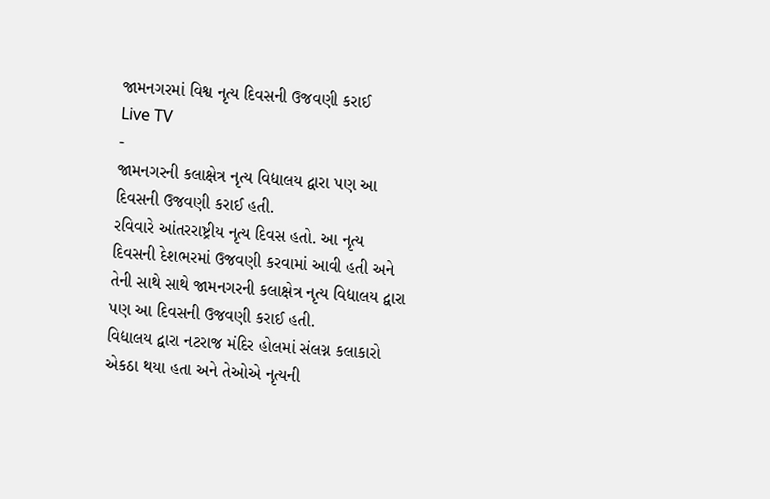જામનગરમાં વિશ્વ નૃત્ય દિવસની ઉજવણી કરાઈ
Live TV
-
જામનગરની કલાક્ષેત્ર નૃત્ય વિદ્યાલય દ્વારા પણ આ દિવસની ઉજવણી કરાઈ હતી.
રવિવારે આંતરરાષ્ટ્રીય નૃત્ય દિવસ હતો. આ નૃત્ય દિવસની દેશભરમાં ઉજવણી કરવામાં આવી હતી અને તેની સાથે સાથે જામનગરની કલાક્ષેત્ર નૃત્ય વિદ્યાલય દ્વારા પણ આ દિવસની ઉજવણી કરાઈ હતી.
વિદ્યાલય દ્વારા નટરાજ મંદિર હોલમાં સંલગ્ન કલાકારો એકઠા થયા હતા અને તેઓએ નૃત્યની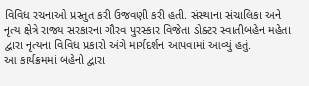વિવિધ રચનાઓ પ્રસ્તુત કરી ઉજવણી કરી હતી. સંસ્થાના સંચાલિકા અને નૃત્ય ક્ષેત્રે રાજ્ય સરકારના ગૌરવ પુરસ્કાર વિજેતા ડોક્ટર સ્વાતીબહેન મહેતા દ્વારા નૃત્યના વિવિધ પ્રકારો અંગે માર્ગદર્શન આપવામાં આવ્યું હતું.
આ કાર્યક્રમમાં બહેનો દ્વારા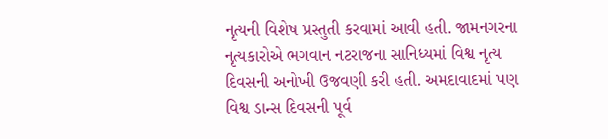નૃત્યની વિશેષ પ્રસ્તુતી કરવામાં આવી હતી. જામનગરના નૃત્યકારોએ ભગવાન નટરાજના સાનિધ્યમાં વિશ્વ નૃત્ય દિવસની અનોખી ઉજવણી કરી હતી. અમદાવાદમાં પણ વિશ્વ ડાન્સ દિવસની પૂર્વ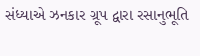સંધ્યાએ ઝનકાર ગ્રૂપ દ્વારા રસાનુભૂતિ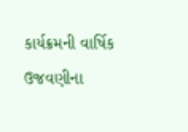કાર્યક્રમની વાર્ષિક ઉજવણીના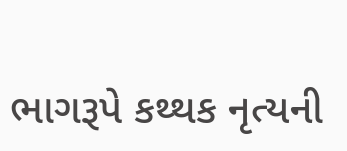ભાગરૂપે કથ્થક નૃત્યની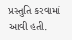પ્રસ્તુતિ કરવામાં આવી હતી.